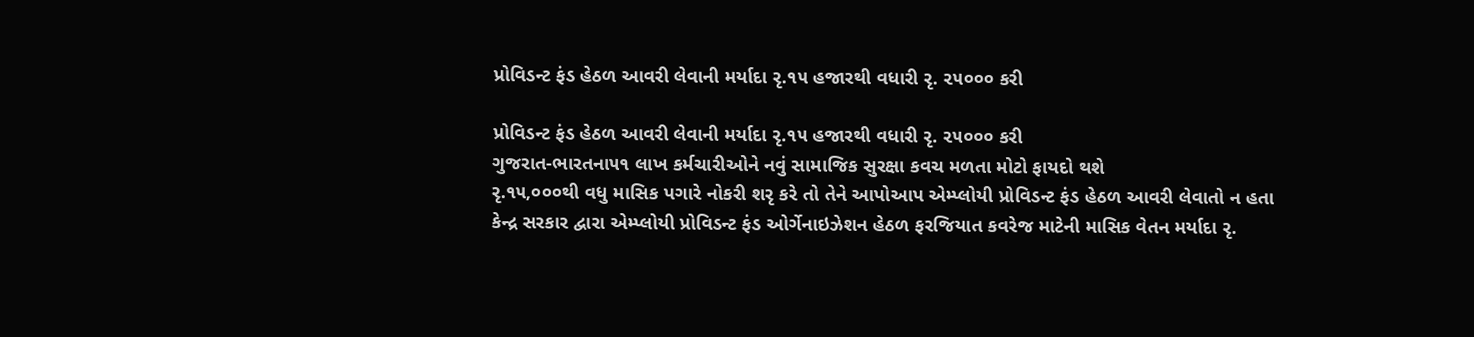પ્રોવિડન્ટ ફંડ હેઠળ આવરી લેવાની મર્યાદા રૃ.૧૫ હજારથી વધારી રૃ. ૨૫૦૦૦ કરી

પ્રોવિડન્ટ ફંડ હેઠળ આવરી લેવાની મર્યાદા રૃ.૧૫ હજારથી વધારી રૃ. ૨૫૦૦૦ કરી
ગુજરાત-ભારતના૫૧ લાખ કર્મચારીઓને નવું સામાજિક સુરક્ષા કવચ મળતા મોટો ફાયદો થશે
રૃ.૧૫,૦૦૦થી વધુ માસિક પગારે નોકરી શરૃ કરે તો તેને આપોઆપ એમ્પ્લોયી પ્રોવિડન્ટ ફંડ હેઠળ આવરી લેવાતો ન હતા
કેન્દ્ર સરકાર દ્વારા એમ્પ્લોયી પ્રોવિડન્ટ ફંડ ઓર્ગેનાઇઝેશન હેઠળ ફરજિયાત કવરેજ માટેની માસિક વેતન મર્યાદા રૃ.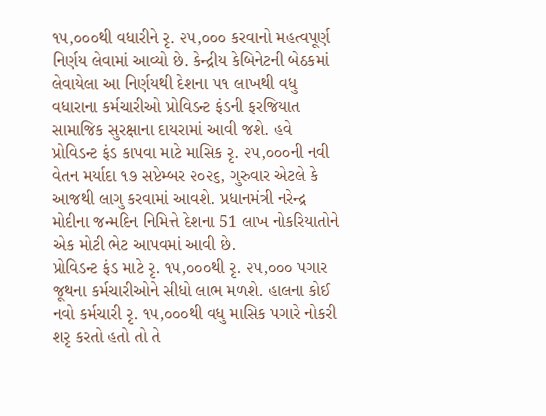૧૫,૦૦૦થી વધારીને રૃ. ૨૫,૦૦૦ કરવાનો મહત્વપૂર્ણ નિર્ણય લેવામાં આવ્યો છે. કેન્દ્રીય કેબિનેટની બેઠકમાં લેવાયેલા આ નિર્ણયથી દેશના ૫૧ લાખથી વધુ વધારાના કર્મચારીઓ પ્રોવિડન્ટ ફંડની ફરજિયાત સામાજિક સુરક્ષાના દાયરામાં આવી જશે. હવે પ્રોવિડન્ટ ફંડ કાપવા માટે માસિક રૃ. ૨૫,૦૦૦ની નવી વેતન મર્યાદા ૧૭ સપ્ટેમ્બર ૨૦૨૬, ગુરુવાર એટલે કે આજથી લાગુ કરવામાં આવશે. પ્રધાનમંત્રી નરેન્દ્ર મોદીના જન્મદિન નિમિત્તે દેશના 51 લાખ નોકરિયાતોને એક મોટી ભેટ આપવમાં આવી છે.
પ્રોવિડન્ટ ફંડ માટે રૃ. ૧૫,૦૦૦થી રૃ. ૨૫,૦૦૦ પગાર જૂથના કર્મચારીઓને સીધો લાભ મળશે. હાલના કોઈ નવો કર્મચારી રૃ. ૧૫,૦૦૦થી વધુ માસિક પગારે નોકરી શરૃ કરતો હતો તો તે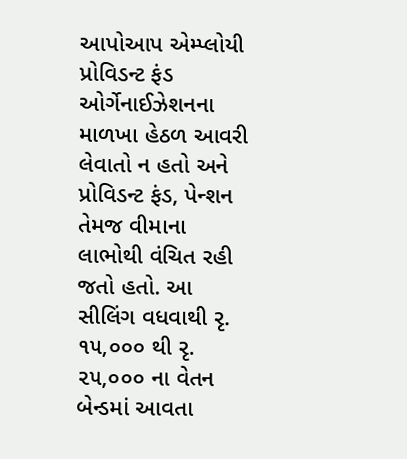આપોઆપ એમ્પ્લોયી પ્રોવિડન્ટ ફંડ ઓર્ગેનાઈઝેશનના માળખા હેઠળ આવરી લેવાતો ન હતો અને પ્રોવિડન્ટ ફંડ, પેન્શન તેમજ વીમાના લાભોથી વંચિત રહી જતો હતો. આ સીલિંગ વધવાથી રૃ. ૧૫,૦૦૦ થી રૃ. ૨૫,૦૦૦ ના વેતન બેન્ડમાં આવતા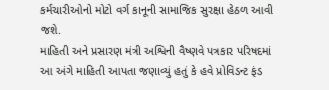કર્મચારીઓનો મોટો વર્ગ કાનૂની સામાજિક સુરક્ષા હેઠળ આવી જશે.
માહિતી અને પ્રસારણ મંત્રી અશ્વિની વૈષ્ણવે પત્રકાર પરિષદમાં આ અંગે માહિતી આપતા જણાવ્યું હતું કે હવે પ્રોવિડન્ટ ફંડ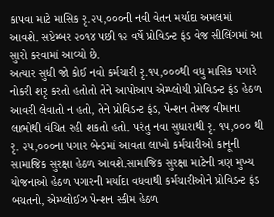કાપવા માટે માસિક રૃ.૨૫,૦૦૦ની નવી વેતન મર્યાદા અમલમાં આવશે. સપ્ટેમ્બર ૨૦૧૪ પછી ૧૨ વર્ષે પ્રોવિડન્ટ ફંડ વેજ સીલિંગમાં આ સુારો કરવામાં આવ્યો છે.
અત્યાર સુધી જો કોઈ નવો કર્મચારી રૃ.૧૫,૦૦૦થી વધુ માસિક પગારે નોકરી શરૃ કરતો હતોતો તેને આપોઆપ એમ્પ્લોયી પ્રોવિડન્ટ ફંડ હેઠળ આવરી લેવાતો ન હતો, તેને પ્રોવિડન્ટ ફંડ, પેન્શન તેમજ વીમાના લાભોથી વંચિત રહી શકતો હતો. પરંતુ નવા સુધારાથી રૃ. ૧૫,૦૦૦ થી રૃ. ૨૫,૦૦૦ના પગાર બેન્ડમાં આવતા લાખો કર્મચારીઓ કાનૂની સામાજિક સુરક્ષા હેઠળ આવશે.સામાજિક સુરક્ષા માટેની ત્રણ મુખ્ય યોજનાઓ હેઠળ પગારની મર્યાદા વધવાથી કર્મચારીઓને પ્રોવિડન્ટ ફંડ બચતનો, એમ્પ્લોઈઝ પેન્શન સ્કીમ હેઠળ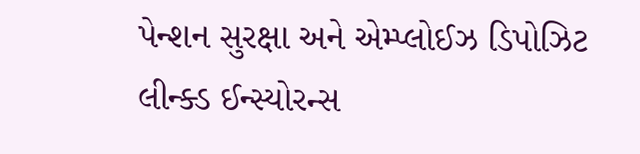પેન્શન સુરક્ષા અને એમ્પ્લોઈઝ ડિપોઝિટ લીન્ક્ડ ઈન્સ્યોરન્સ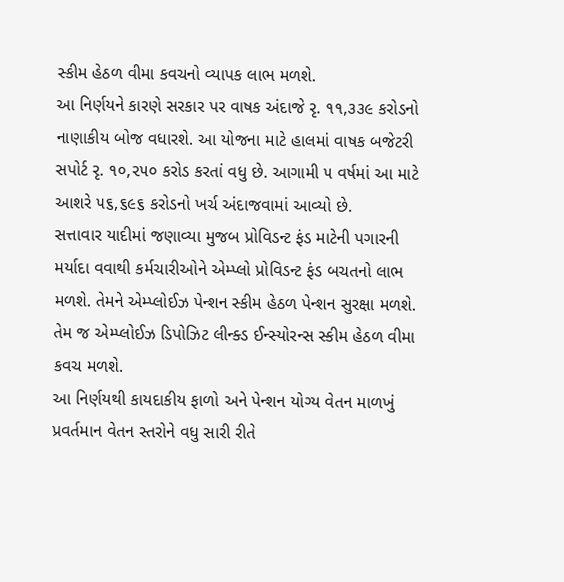સ્કીમ હેઠળ વીમા કવચનો વ્યાપક લાભ મળશે.
આ નિર્ણયને કારણે સરકાર પર વાષક અંદાજે રૃ. ૧૧,૩૩૯ કરોડનો નાણાકીય બોજ વધારશે. આ યોજના માટે હાલમાં વાષક બજેટરી સપોર્ટ રૃ. ૧૦,૨૫૦ કરોડ કરતાં વધુ છે. આગામી ૫ વર્ષમાં આ માટે આશરે ૫૬,૬૯૬ કરોડનો ખર્ચ અંદાજવામાં આવ્યો છે.
સત્તાવાર યાદીમાં જણાવ્યા મુજબ પ્રોવિડન્ટ ફંડ માટેની પગારની મર્યાદા વવાથી કર્મચારીઓને એમ્પ્લો પ્રોવિડન્ટ ફંડ બચતનો લાભ મળશે. તેમને એમ્પ્લોઈઝ પેન્શન સ્કીમ હેઠળ પેન્શન સુરક્ષા મળશે. તેમ જ એમ્પ્લોઈઝ ડિપોઝિટ લીન્ક્ડ ઈન્સ્યોરન્સ સ્કીમ હેઠળ વીમા કવચ મળશે.
આ નિર્ણયથી કાયદાકીય ફાળો અને પેન્શન યોગ્ય વેતન માળખું પ્રવર્તમાન વેતન સ્તરોને વધુ સારી રીતે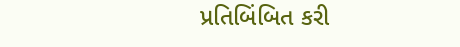પ્રતિબિંબિત કરી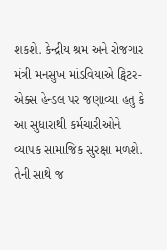શકશે. કેન્દ્રીય શ્રમ અને રોજગાર મંત્રી મનસુખ માંડવિયાએ ટ્વિટર-એક્સ હેન્ડલ પર જણાવ્યા હતુ કે આ સુધારાથી કર્મચારીઓને વ્યાપક સામાજિક સુરક્ષા મળશે. તેની સાથે જ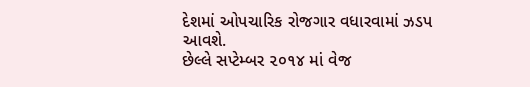દેશમાં ઓપચારિક રોજગાર વધારવામાં ઝડપ આવશે.
છેલ્લે સપ્ટેમ્બર ૨૦૧૪ માં વેજ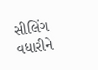સીલિંગ વધારીને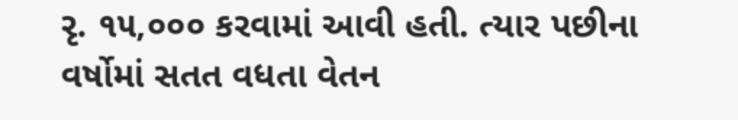રૃ. ૧૫,૦૦૦ કરવામાં આવી હતી. ત્યાર પછીના વર્ષોમાં સતત વધતા વેતન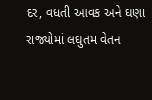દર, વધતી આવક અને ઘણા રાજ્યોમાં લઘુતમ વેતન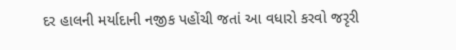દર હાલની મર્યાદાની નજીક પહોંચી જતાં આ વધારો કરવો જરૃરી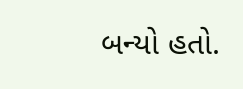બન્યો હતો.